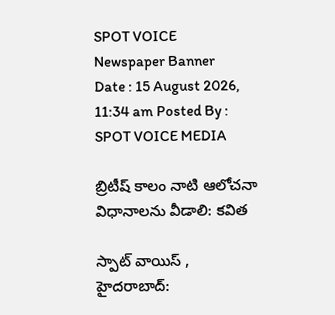SPOT VOICE
Newspaper Banner
Date : 15 August 2026, 11:34 am Posted By : SPOT VOICE MEDIA

బ్రిటీష్ కాలం నాటి ఆలోచనా విధానాలను వీడాలి: కవిత

స్పాట్ వాయిస్ , హైదరాబాద్: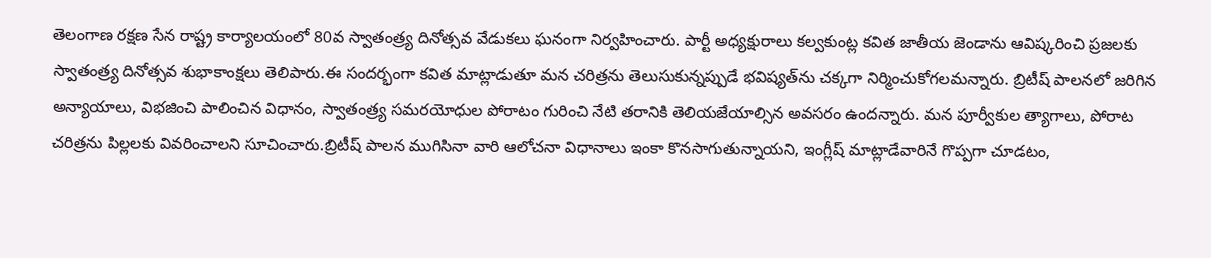తెలంగాణ రక్షణ సేన రాష్ట్ర కార్యాలయంలో 80వ స్వాతంత్ర్య దినోత్సవ వేడుకలు ఘనంగా నిర్వహించారు. పార్టీ అధ్యక్షురాలు కల్వకుంట్ల కవిత జాతీయ జెండాను ఆవిష్కరించి ప్రజలకు స్వాతంత్ర్య దినోత్సవ శుభాకాంక్షలు తెలిపారు.ఈ సందర్భంగా కవిత మాట్లాడుతూ మన చరిత్రను తెలుసుకున్నప్పుడే భవిష్యత్‌ను చక్కగా నిర్మించుకోగలమన్నారు. బ్రిటీష్ పాలనలో జరిగిన అన్యాయాలు, విభజించి పాలించిన విధానం, స్వాతంత్ర్య సమరయోధుల పోరాటం గురించి నేటి తరానికి తెలియజేయాల్సిన అవసరం ఉందన్నారు. మన పూర్వీకుల త్యాగాలు, పోరాట చరిత్రను పిల్లలకు వివరించాలని సూచించారు.బ్రిటీష్ పాలన ముగిసినా వారి ఆలోచనా విధానాలు ఇంకా కొనసాగుతున్నాయని, ఇంగ్లీష్ మాట్లాడేవారినే గొప్పగా చూడటం,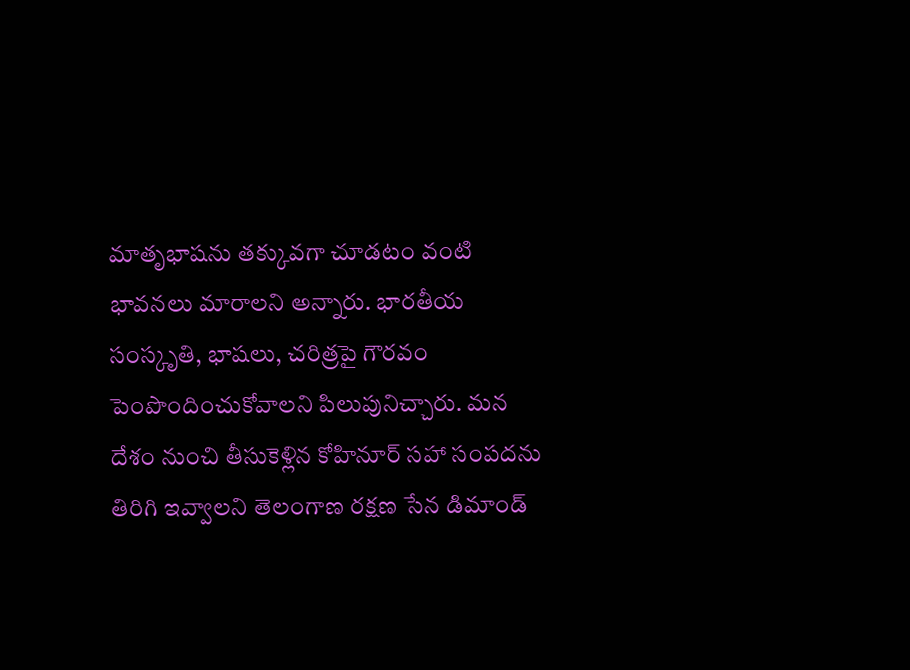మాతృభాషను తక్కువగా చూడటం వంటి భావనలు మారాలని అన్నారు. భారతీయ సంస్కృతి, భాషలు, చరిత్రపై గౌరవం పెంపొందించుకోవాలని పిలుపునిచ్చారు. మన దేశం నుంచి తీసుకెళ్లిన కోహినూర్‌ సహా సంపదను తిరిగి ఇవ్వాలని తెలంగాణ రక్షణ సేన డిమాండ్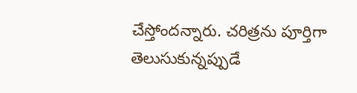చేస్తోందన్నారు. చరిత్రను పూర్తిగా తెలుసుకున్నప్పుడే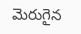మెరుగైన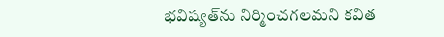భవిష్యత్‌ను నిర్మించగలమని కవిత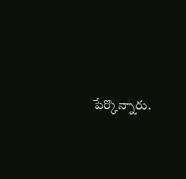పేర్కొన్నారు.